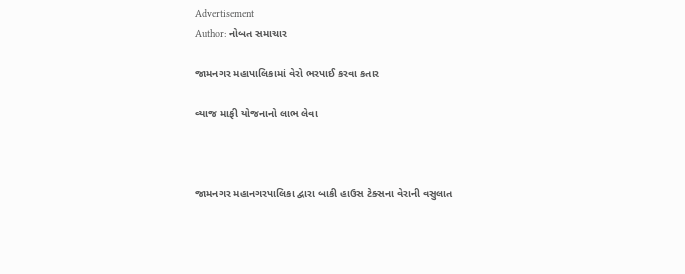Advertisement
Author: નોબત સમાચાર

જામનગર મહાપાલિકામાં વેરો ભરપાઈ કરવા કતાર

વ્યાજ માફી યોજનાનો લાભ લેવા



જામનગર મહાનગરપાલિકા દ્વારા બાકી હાઉસ ટેક્સના વેરાની વસુલાત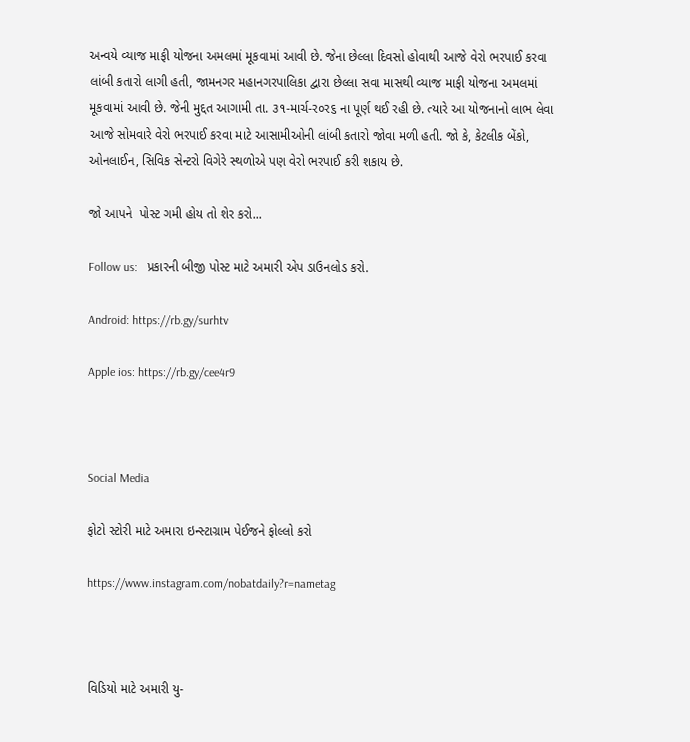અન્વયે વ્યાજ માફી યોજના અમલમાં મૂકવામાં આવી છે. જેના છેલ્લા દિવસો હોવાથી આજે વેરો ભરપાઈ કરવા લાંબી કતારો લાગી હતી, જામનગર મહાનગરપાલિકા દ્વારા છેલ્લા સવા માસથી વ્યાજ માફી યોજના અમલમાં મૂકવામાં આવી છે. જેની મુદ્દત આગામી તા. ૩૧-માર્ચ-ર૦ર૬ ના પૂર્ણ થઈ રહી છે. ત્યારે આ યોજનાનો લાભ લેવા આજે સોમવારે વેરો ભરપાઈ કરવા માટે આસામીઓની લાંબી કતારો જોવા મળી હતી. જો કે, કેટલીક બેંકો, ઓનલાઈન, સિવિક સેન્ટરો વિગેરે સ્થળોએ પણ વેરો ભરપાઈ કરી શકાય છે.

જો આપને  પોસ્ટ ગમી હોય તો શેર કરો...

Follow us:   પ્રકારની બીજી પોસ્ટ માટે અમારી એપ ડાઉનલોડ કરો.

Android: https://rb.gy/surhtv

Apple ios: https://rb.gy/cee4r9



Social Media

ફોટો સ્ટોરી માટે અમારા ઇન્સ્ટાગ્રામ પેઈજને ફોલ્લો કરો

https://www.instagram.com/nobatdaily?r=nametag



વિડિયો માટે અમારી યુ-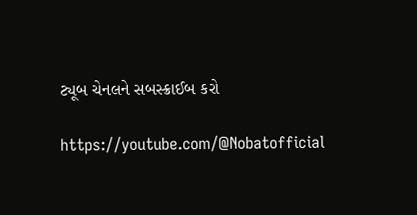ટ્યૂબ ચેનલને સબસ્ક્રાઈબ કરો

https://youtube.com/@Nobatofficial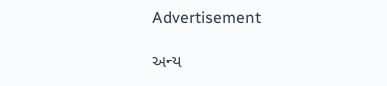Advertisement

અન્ય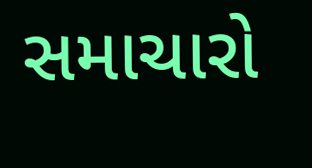સમાચારો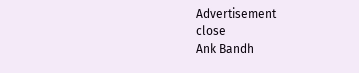Advertisement
close
Ank Bandh